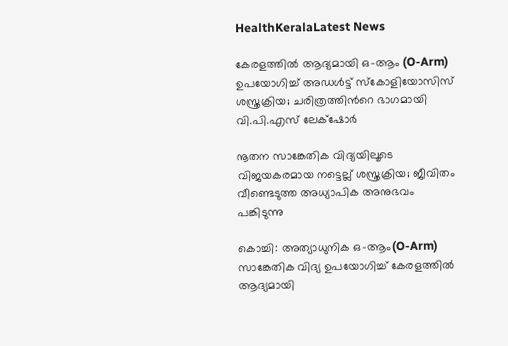HealthKeralaLatest News

കേരളത്തിൽ ആദ്യമായി ഒ-ആം (O-Arm) ഉപയോഗിച്ച് അഡൾട്ട് സ്കോളിയോസിസ് ശസ്ത്രക്രിയ; ചരിത്രത്തിന്‍റെ ഭാഗമായി വി.പി.എസ് ലേക്‌ഷോര്‍

നൂതന സാങ്കേതിക വിദ്യയിലൂടെ വിജയകരമായ നട്ടെല്ല് ശസ്ത്രക്രിയ; ജീവിതം വീണ്ടെടുത്ത അധ്യാപിക അനുഭവം പങ്കിടുന്നു

കൊച്ചി: അത്യാധുനിക ഒ-ആം(O-Arm) സാങ്കേതിക വിദ്യ ഉപയോഗിച്ച് കേരളത്തിൽ ആദ്യമായി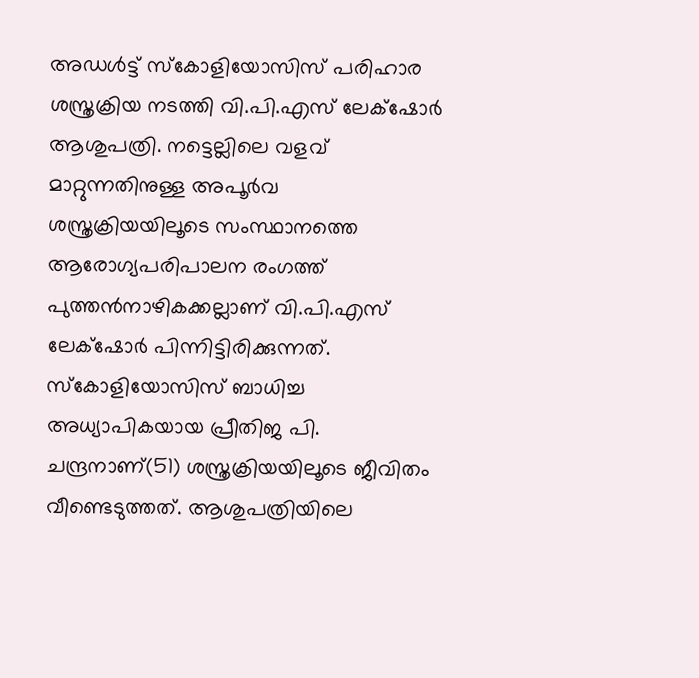അഡൾട്ട് സ്കോളിയോസിസ് പരിഹാര ശസ്ത്രക്രിയ നടത്തി വി.പി.എസ് ലേക്‌ഷോര്‍ ആശുപത്രി. നട്ടെല്ലിലെ വളവ് മാറ്റുന്നതിനുള്ള അപൂർവ ശസ്ത്രക്രിയയിലൂടെ സംസ്ഥാനത്തെ ആരോഗ്യപരിപാലന രംഗത്ത് പുത്തൻനാഴികക്കല്ലാണ് വി.പി.എസ് ലേക്‌ഷോര്‍ പിന്നിട്ടിരിക്കുന്നത്. സ്കോളിയോസിസ് ബാധിച്ച അധ്യാപികയായ പ്രീതിജ പി. ചന്ദ്രനാണ്(51) ശസ്ത്രക്രിയയിലൂടെ ജീവിതം വീണ്ടെടുത്തത്. ആശുപത്രിയിലെ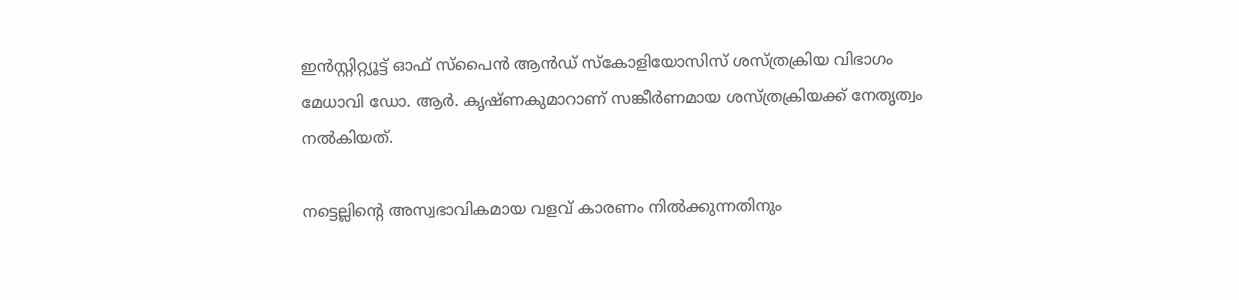ഇൻസ്റ്റിറ്റ്യൂട്ട് ഓഫ് സ്പൈൻ ആൻഡ് സ്കോളിയോസിസ് ശസ്ത്രക്രിയ വിഭാഗം മേധാവി ഡോ. ആർ. കൃഷ്ണകുമാറാണ് സങ്കീർണമായ ശസ്ത്രക്രിയക്ക് നേതൃത്വം നൽകിയത്.

നട്ടെല്ലിന്‍റെ അസ്വഭാവികമായ വളവ് കാരണം നിൽക്കുന്നതിനും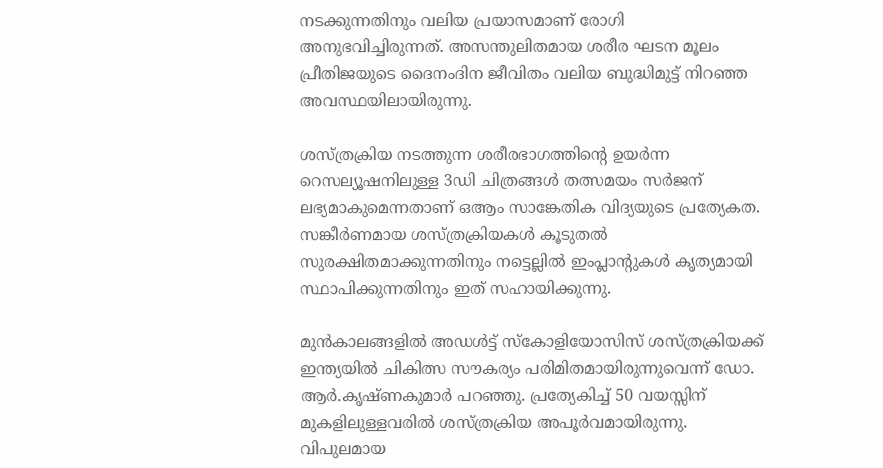നടക്കുന്നതിനും വലിയ പ്രയാസമാണ് രോഗി അനുഭവിച്ചിരുന്നത്. അസന്തുലിതമായ ശരീര ഘടന മൂലം പ്രീതിജയുടെ ദൈനംദിന ജീവിതം വലിയ ബുദ്ധിമുട്ട് നിറഞ്ഞ അവസ്ഥയിലായിരുന്നു.

ശസ്ത്രക്രിയ നടത്തുന്ന ശരീരഭാഗത്തിന്‍റെ ഉയർന്ന റെസല്യൂഷനിലുള്ള 3ഡി ചിത്രങ്ങൾ തത്സമയം സർജന് ലഭ്യമാകുമെന്നതാണ് ഒആം സാങ്കേതിക വിദ്യയുടെ പ്രത്യേകത. സങ്കീർണമായ ശസ്ത്രക്രിയകൾ കൂടുതൽ സുരക്ഷിതമാക്കുന്നതിനും നട്ടെല്ലിൽ ഇംപ്ലാന്‍റുകൾ കൃത്യമായി സ്ഥാപിക്കുന്നതിനും ഇത് സഹായിക്കുന്നു.

മുൻകാലങ്ങളിൽ അഡൾട്ട് സ്കോളിയോസിസ് ശസ്ത്രക്രിയക്ക് ഇന്ത്യയിൽ ചികിത്സ സൗകര്യം പരിമിതമായിരുന്നുവെന്ന് ഡോ. ആർ.കൃഷ്ണകുമാർ പറഞ്ഞു. പ്രത്യേകിച്ച് 50 വയസ്സിന് മുകളിലുള്ളവരിൽ ശസ്ത്രക്രിയ അപൂർവമായിരുന്നു. വിപുലമായ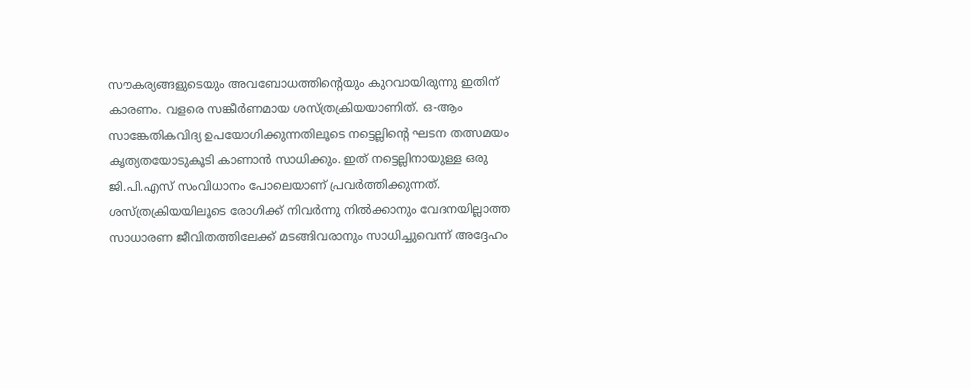സൗകര്യങ്ങളുടെയും അവബോധത്തിന്‍റെയും കുറവായിരുന്നു ഇതിന് കാരണം. വളരെ സങ്കീർണമായ ശസ്ത്രക്രിയയാണിത്. ഒ-ആം സാങ്കേതികവിദ്യ ഉപയോഗിക്കുന്നതിലൂടെ നട്ടെല്ലിന്‍റെ ഘടന തത്സമയം കൃത്യതയോടുകൂടി കാണാൻ സാധിക്കും. ഇത് നട്ടെല്ലിനായുള്ള ഒരു ജി.പി.എസ് സംവിധാനം പോലെയാണ് പ്രവർത്തിക്കുന്നത്. ശസ്ത്രക്രിയയിലൂടെ രോഗിക്ക് നിവർന്നു നിൽക്കാനും വേദനയില്ലാത്ത സാധാരണ ജീവിതത്തിലേക്ക് മടങ്ങിവരാനും സാധിച്ചുവെന്ന് അദ്ദേഹം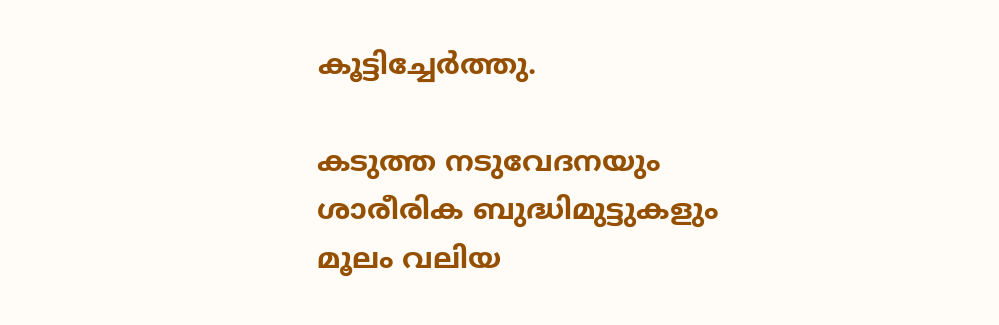കൂട്ടിച്ചേർത്തു.

കടുത്ത നടുവേദനയും ശാരീരിക ബുദ്ധിമുട്ടുകളും മൂലം വലിയ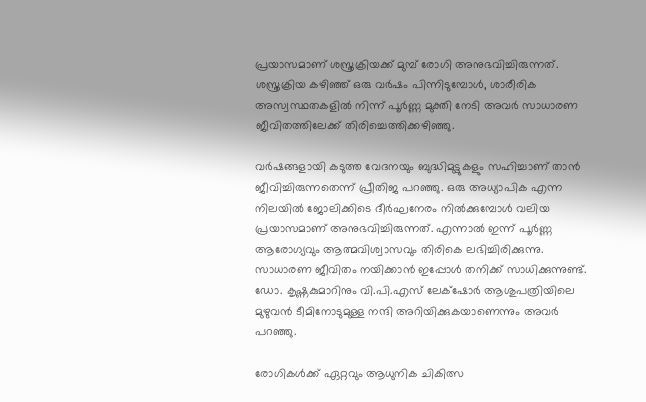പ്രയാസമാണ് ശസ്ത്രക്രിയക്ക് മുമ്പ് രോഗി അനുഭവിച്ചിരുന്നത്. ശസ്ത്രക്രിയ കഴിഞ്ഞ് ഒരു വർഷം പിന്നിടുമ്പോൾ, ശാരീരിക അസ്വസ്ഥതകളിൽ നിന്ന് പൂർണ്ണ മുക്തി നേടി അവർ സാധാരണ ജീവിതത്തിലേക്ക് തിരിച്ചെത്തിക്കഴിഞ്ഞു.

വർഷങ്ങളായി കടുത്ത വേദനയും ബുദ്ധിമുട്ടുകളും സഹിച്ചാണ് താൻ ജീവിച്ചിരുന്നതെന്ന് പ്രീതിജ പറഞ്ഞു. ഒരു അധ്യാപിക എന്ന നിലയിൽ ജോലിക്കിടെ ദീർഘനേരം നിൽക്കുമ്പോൾ വലിയ പ്രയാസമാണ് അനുഭവിച്ചിരുന്നത്. എന്നാൽ ഇന്ന് പൂർണ്ണ ആരോഗ്യവും ആത്മവിശ്വാസവും തിരികെ ലഭിച്ചിരിക്കുന്നു. സാധാരണ ജീവിതം നയിക്കാൻ ഇപ്പോൾ തനിക്ക് സാധിക്കുന്നുണ്ട്. ഡോ. കൃഷ്ണകുമാറിനും വി.പി.എസ് ലേക്‌ഷോർ ആശുപത്രിയിലെ മുഴുവൻ ടീമിനോടുമുള്ള നന്ദി അറിയിക്കുകയാണെന്നും അവർ പറഞ്ഞു.

രോഗികൾക്ക് ഏറ്റവും ആധുനിക ചികിത്സ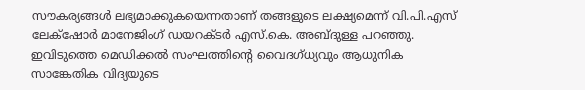സൗകര്യങ്ങൾ ലഭ്യമാക്കുകയെന്നതാണ് തങ്ങളുടെ ലക്ഷ്യമെന്ന് വി.പി.എസ് ലേക്‌ഷോര്‍ മാനേജിംഗ് ഡയറക്ടർ എസ്.കെ. അബ്ദുള്ള പറഞ്ഞു. ഇവിടുത്തെ മെഡിക്കൽ സംഘത്തിന്‍റെ വൈദഗ്ധ്യവും ആധുനിക സാങ്കേതിക വിദ്യയുടെ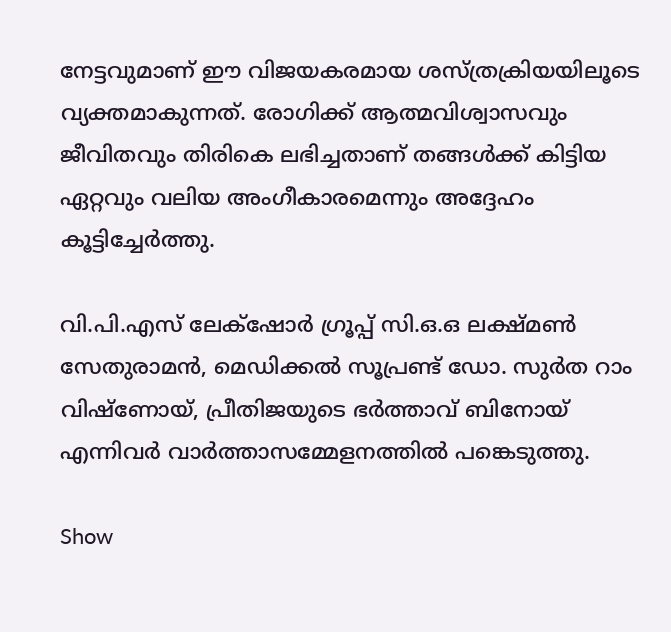നേട്ടവുമാണ് ഈ വിജയകരമായ ശസ്ത്രക്രിയയിലൂടെ വ്യക്തമാകുന്നത്. രോഗിക്ക് ആത്മവിശ്വാസവും ജീവിതവും തിരികെ ലഭിച്ചതാണ് തങ്ങൾക്ക് കിട്ടിയ ഏറ്റവും വലിയ അംഗീകാരമെന്നും അദ്ദേഹം കൂട്ടിച്ചേർത്തു.

വി.പി.എസ് ലേക്‌ഷോര്‍ ഗ്രൂപ്പ് സി.ഒ.ഒ ലക്ഷ്മൺ സേതുരാമൻ, മെഡിക്കൽ സൂപ്രണ്ട് ഡോ. സുർത റാം വിഷ്ണോയ്, പ്രീതിജയുടെ ഭർത്താവ് ബിനോയ് എന്നിവർ വാർത്താസമ്മേളനത്തിൽ പങ്കെടുത്തു.

Show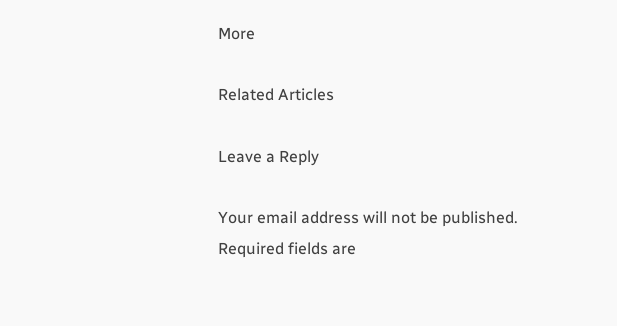More

Related Articles

Leave a Reply

Your email address will not be published. Required fields are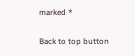marked *

Back to top button